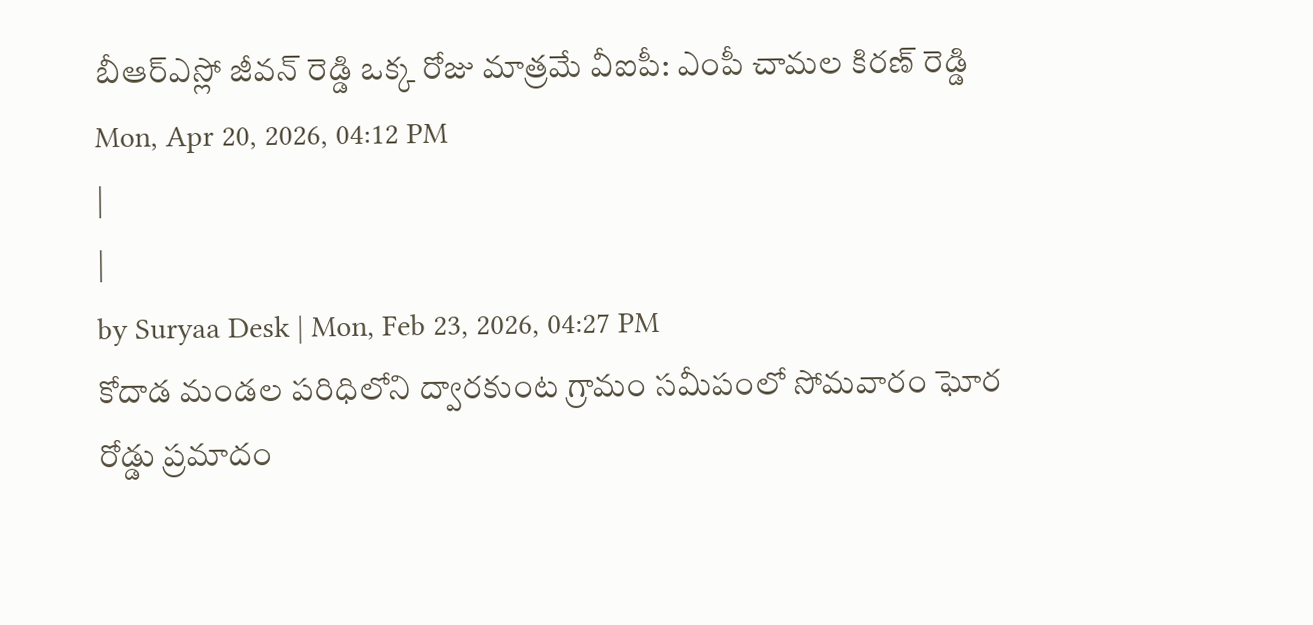బీఆర్ఎస్లో జీవన్ రెడ్డి ఒక్క రోజు మాత్రమే వీఐపీ: ఎంపీ చామల కిరణ్ రెడ్డి
Mon, Apr 20, 2026, 04:12 PM
|
|
by Suryaa Desk | Mon, Feb 23, 2026, 04:27 PM
కోదాడ మండల పరిధిలోని ద్వారకుంట గ్రామం సమీపంలో సోమవారం ఘోర రోడ్డు ప్రమాదం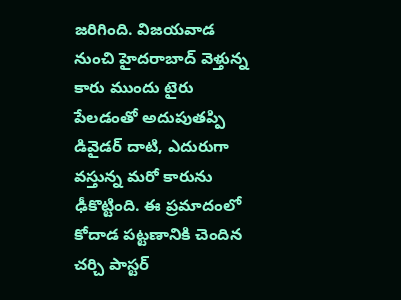జరిగింది. విజయవాడ నుంచి హైదరాబాద్ వెళ్తున్న కారు ముందు టైరు పేలడంతో అదుపుతప్పి డివైడర్ దాటి, ఎదురుగా వస్తున్న మరో కారును ఢీకొట్టింది. ఈ ప్రమాదంలో కోదాడ పట్టణానికి చెందిన చర్చి పాస్టర్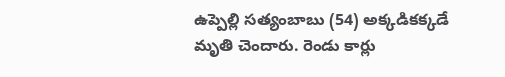ఉప్పెల్లి సత్యంబాబు (54) అక్కడికక్కడే మృతి చెందారు. రెండు కార్లు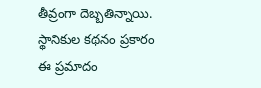తీవ్రంగా దెబ్బతిన్నాయి. స్థానికుల కథనం ప్రకారం ఈ ప్రమాదం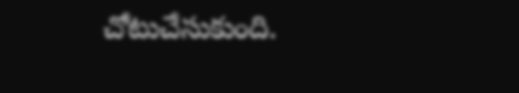చోటుచేసుకుంది.